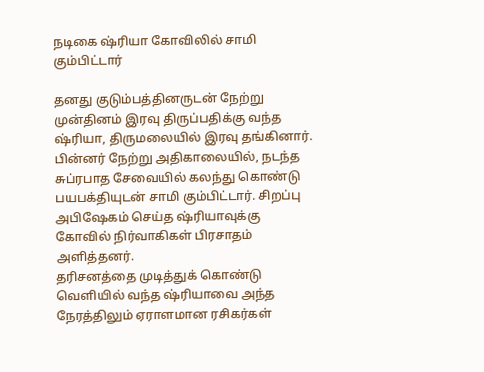நடிகை ஷ்ரியா கோவிலில் சாமி கும்பிட்டார்

தனது குடும்பத்தினருடன் நேற்று முன்தினம் இரவு திருப்பதிக்கு வந்த ஷ்ரியா, திருமலையில் இரவு தங்கினார்.
பின்னர் நேற்று அதிகாலையில், நடந்த சுப்ரபாத சேவையில் கலந்து கொண்டு பயபக்தியுடன் சாமி கும்பிட்டார். சிறப்பு அபிஷேகம் செய்த ஷ்ரியாவுக்கு கோவில் நிர்வாகிகள் பிரசாதம் அளித்தனர்.
தரிசனத்தை முடித்துக் கொண்டு வெளியில் வந்த ஷ்ரியாவை அந்த நேரத்திலும் ஏராளமான ரசிகர்கள்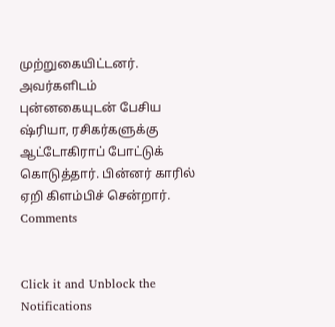முற்றுகையிட்டனர்.
அவர்களிடம் புன்னகையுடன் பேசிய ஷ்ரியா, ரசிகர்களுக்கு ஆட்டோகிராப் போட்டுக் கொடுத்தார். பின்னர் காரில் ஏறி கிளம்பிச் சென்றார்.
Comments


Click it and Unblock the Notifications